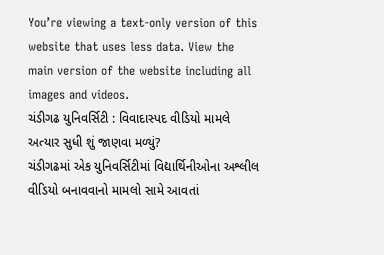You’re viewing a text-only version of this website that uses less data. View the main version of the website including all images and videos.
ચંડીગઢ યુનિવર્સિટી : વિવાદાસ્પદ વીડિયો મામલે અત્યાર સુધી શું જાણવા મળ્યું?
ચંડીગઢમાં એક યુનિવર્સિટીમાં વિદ્યાર્થિનીઓના અશ્લીલ વીડિયો બનાવવાનો મામલો સામે આવતાં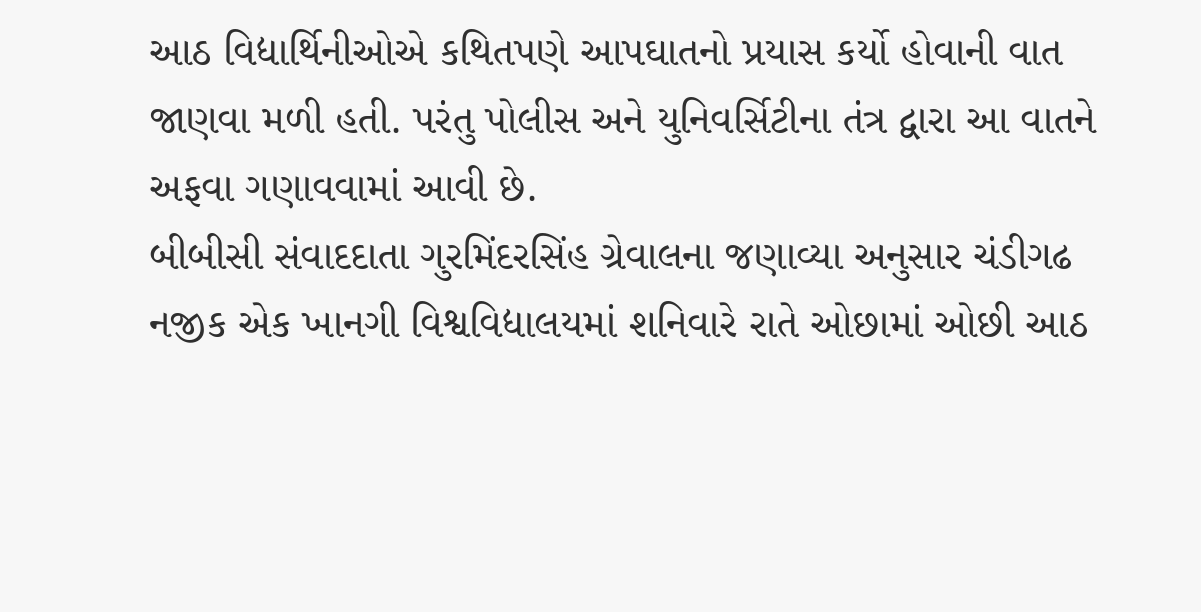આઠ વિદ્યાર્થિનીઓએ કથિતપણે આપઘાતનો પ્રયાસ કર્યો હોવાની વાત જાણવા મળી હતી. પરંતુ પોલીસ અને યુનિવર્સિટીના તંત્ર દ્વારા આ વાતને અફવા ગણાવવામાં આવી છે.
બીબીસી સંવાદદાતા ગુરમિંદરસિંહ ગ્રેવાલના જણાવ્યા અનુસાર ચંડીગઢ નજીક એક ખાનગી વિશ્વવિદ્યાલયમાં શનિવારે રાતે ઓછામાં ઓછી આઠ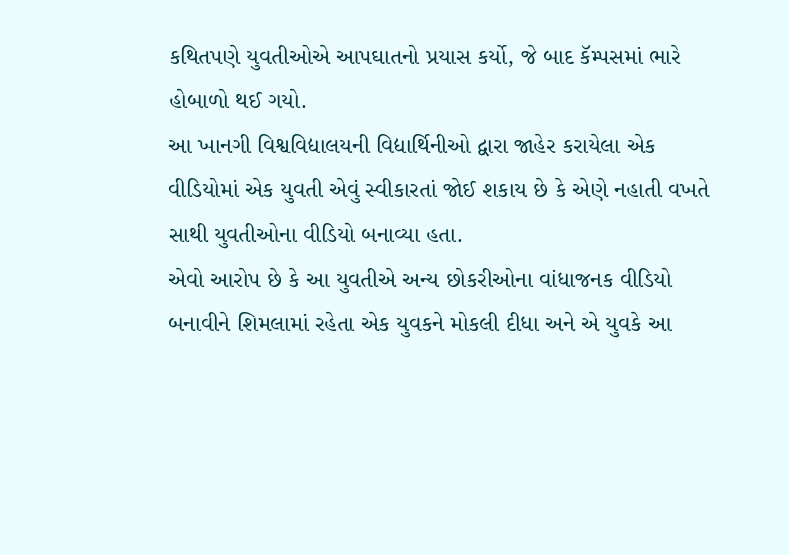કથિતપણે યુવતીઓએ આપઘાતનો પ્રયાસ કર્યો, જે બાદ કૅમ્પસમાં ભારે હોબાળો થઈ ગયો.
આ ખાનગી વિશ્વવિદ્યાલયની વિદ્યાર્થિનીઓ દ્વારા જાહેર કરાયેલા એક વીડિયોમાં એક યુવતી એવું સ્વીકારતાં જોઈ શકાય છે કે એણે નહાતી વખતે સાથી યુવતીઓના વીડિયો બનાવ્યા હતા.
એવો આરોપ છે કે આ યુવતીએ અન્ય છોકરીઓના વાંધાજનક વીડિયો બનાવીને શિમલામાં રહેતા એક યુવકને મોકલી દીધા અને એ યુવકે આ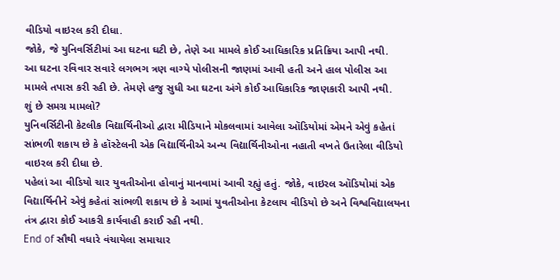વીડિયો વાઇરલ કરી દીધા.
જોકે, જે યુનિવર્સિટીમાં આ ઘટના ઘટી છે, તેણે આ મામલે કોઈ આધિકારિક પ્રતિક્રિયા આપી નથી.
આ ઘટના રવિવાર સવારે લગભગ ત્રણ વાગ્યે પોલીસની જાણમાં આવી હતી અને હાલ પોલીસ આ મામલે તપાસ કરી રહી છે. તેમણે હજુ સુધી આ ઘટના અંગે કોઈ આધિકારિક જાણકારી આપી નથી.
શું છે સમગ્ર મામલો?
યુનિવર્સિટીની કેટલીક વિદ્યાર્થિનીઓ દ્વારા મીડિયાને મોકલવામાં આવેલા ઑડિયોમાં એમને એવું કહેતાં સાંભળી શકાય છે કે હૉસ્ટેલની એક વિદ્યાર્થિનીએ અન્ય વિદ્યાર્થિનીઓના નહાતી વખતે ઉતારેલા વીડિયો વાઇરલ કરી દીધા છે.
પહેલાં આ વીડિયો ચાર યુવતીઓના હોવાનું માનવામાં આવી રહ્યું હતું. જોકે, વાઇરલ ઑડિયોમાં એક વિદ્યાર્થિનીને એવું કહેતાં સાંભળી શકાય છે કે આમાં યુવતીઓના કેટલાય વીડિયો છે અને વિશ્વવિદ્યાલયના તંત્ર દ્વારા કોઈ આકરી કાર્યવાહી કરાઈ રહી નથી.
End of સૌથી વધારે વંચાયેલા સમાચાર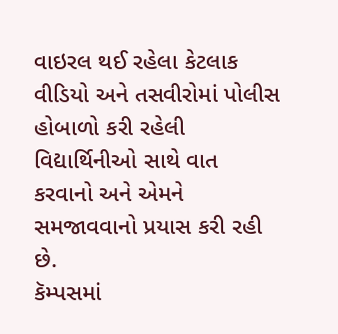વાઇરલ થઈ રહેલા કેટલાક વીડિયો અને તસવીરોમાં પોલીસ હોબાળો કરી રહેલી વિદ્યાર્થિનીઓ સાથે વાત કરવાનો અને એમને સમજાવવાનો પ્રયાસ કરી રહી છે.
કૅમ્પસમાં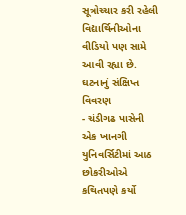સૂત્રોચ્ચાર કરી રહેલી વિદ્યાર્થિનીઓના વીડિયો પણ સામે આવી રહ્યા છે.
ઘટનાનું સંક્ષિપ્ત વિવરણ
- ચંડીગઢ પાસેની એક ખાનગી યુનિવર્સિટીમાં આઠ છોકરીઓએ કથિતપણે કર્યો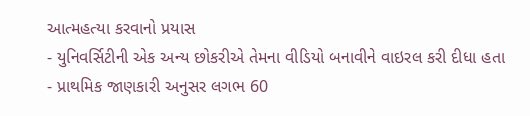આત્મહત્યા કરવાનો પ્રયાસ
- યુનિવર્સિટીની એક અન્ય છોકરીએ તેમના વીડિયો બનાવીને વાઇરલ કરી દીધા હતા
- પ્રાથમિક જાણકારી અનુસર લગભ 60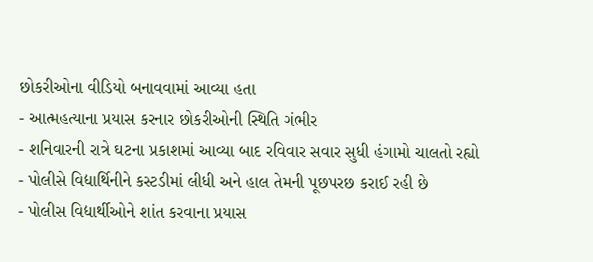છોકરીઓના વીડિયો બનાવવામાં આવ્યા હતા
- આત્મહત્યાના પ્રયાસ કરનાર છોકરીઓની સ્થિતિ ગંભીર
- શનિવારની રાત્રે ઘટના પ્રકાશમાં આવ્યા બાદ રવિવાર સવાર સુધી હંગામો ચાલતો રહ્યો
- પોલીસે વિદ્યાર્થિનીને કસ્ટડીમાં લીધી અને હાલ તેમની પૂછપરછ કરાઈ રહી છે
- પોલીસ વિદ્યાર્થીઓને શાંત કરવાના પ્રયાસ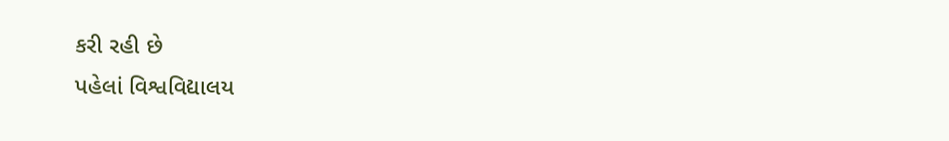કરી રહી છે
પહેલાં વિશ્વવિદ્યાલય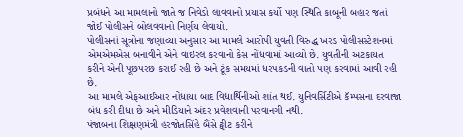પ્રબંધને આ મામલાનો જાતે જ નિવેડો લાવવાનો પ્રયાસ કર્યો પણ સ્થિતિ કાબૂની બહાર જતાં જોઈ પોલીસને બોલવવાનો નિર્ણય લેવાયો.
પોલીસનાં સૂત્રોના જણાવ્યા અનુસાર આ મામલે આરોપી યુવતી વિરુદ્ધ ખરડ પોલીસસ્ટેશનમાં એમએમએસ બનાવીને એને વાઇરલ કરવાનો કેસ નોંધવામાં આવ્યો છે. યુવતીની અટકાયત કરીને એની પૂછપરછ કરાઈ રહી છે અને ટૂંક સમયમાં ધરપકડની વાતો પણ કરવામાં આવી રહી છે.
આ મામલે એફઆઈઆર નોંધાયા બાદ વિદ્યાર્થિનીઓ શાંત થઈ. યુનિવર્સિટીએ કૅમ્પસના દરવાજા બંધ કરી દીધા છે અને મીડિયાને અંદર પ્રવેશવાની પરવાનગી નથી.
પંજાબના શિક્ષણમંત્રી હરજોતસિંહે બૈંસે ટ્વીટ કરીને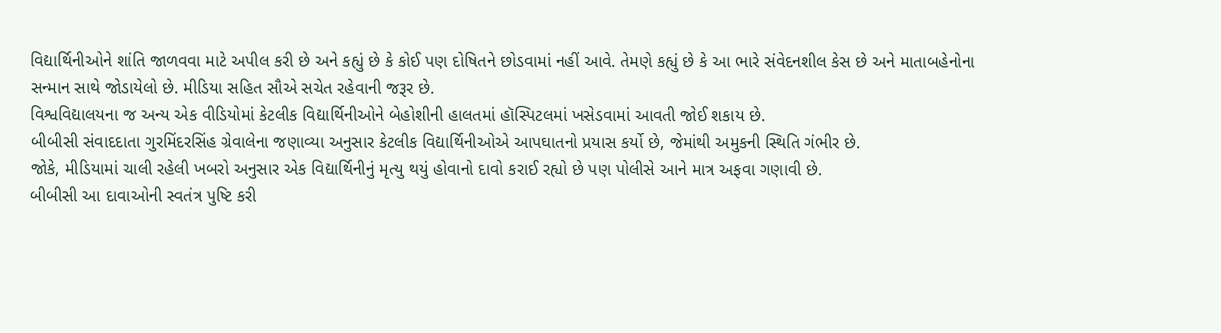વિદ્યાર્થિનીઓને શાંતિ જાળવવા માટે અપીલ કરી છે અને કહ્યું છે કે કોઈ પણ દોષિતને છોડવામાં નહીં આવે. તેમણે કહ્યું છે કે આ ભારે સંવેદનશીલ કેસ છે અને માતાબહેનોના સન્માન સાથે જોડાયેલો છે. મીડિયા સહિત સૌએ સચેત રહેવાની જરૂર છે.
વિશ્વવિદ્યાલયના જ અન્ય એક વીડિયોમાં કેટલીક વિદ્યાર્થિનીઓને બેહોશીની હાલતમાં હૉસ્પિટલમાં ખસેડવામાં આવતી જોઈ શકાય છે.
બીબીસી સંવાદદાતા ગુરમિંદરસિંહ ગ્રેવાલેના જણાવ્યા અનુસાર કેટલીક વિદ્યાર્થિનીઓએ આપઘાતનો પ્રયાસ કર્યો છે, જેમાંથી અમુકની સ્થિતિ ગંભીર છે.
જોકે, મીડિયામાં ચાલી રહેલી ખબરો અનુસાર એક વિદ્યાર્થિનીનું મૃત્યુ થયું હોવાનો દાવો કરાઈ રહ્યો છે પણ પોલીસે આને માત્ર અફવા ગણાવી છે.
બીબીસી આ દાવાઓની સ્વતંત્ર પુષ્ટિ કરી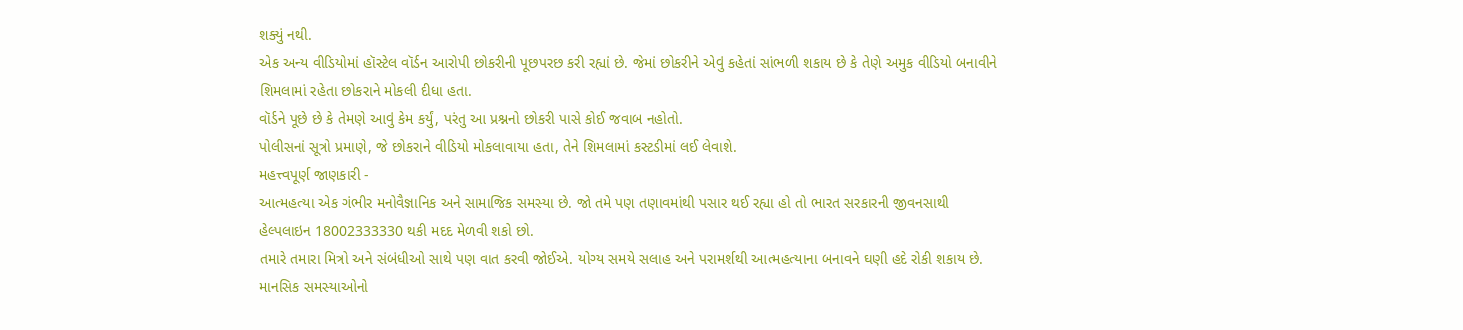શક્યું નથી.
એક અન્ય વીડિયોમાં હૉસ્ટેલ વૉર્ડન આરોપી છોકરીની પૂછપરછ કરી રહ્યાં છે. જેમાં છોકરીને એવું કહેતાં સાંભળી શકાય છે કે તેણે અમુક વીડિયો બનાવીને શિમલામાં રહેતા છોકરાને મોકલી દીધા હતા.
વૉર્ડને પૂછે છે કે તેમણે આવું કેમ કર્યું, પરંતુ આ પ્રશ્નનો છોકરી પાસે કોઈ જવાબ નહોતો.
પોલીસનાં સૂત્રો પ્રમાણે, જે છોકરાને વીડિયો મોકલાવાયા હતા, તેને શિમલામાં કસ્ટડીમાં લઈ લેવાશે.
મહત્ત્વપૂર્ણ જાણકારી -
આત્મહત્યા એક ગંભીર મનોવૈજ્ઞાનિક અને સામાજિક સમસ્યા છે. જો તમે પણ તણાવમાંથી પસાર થઈ રહ્યા હો તો ભારત સરકારની જીવનસાથી હેલ્પલાઇન 18002333330 થકી મદદ મેળવી શકો છો.
તમારે તમારા મિત્રો અને સંબંધીઓ સાથે પણ વાત કરવી જોઈએ. યોગ્ય સમયે સલાહ અને પરામર્શથી આત્મહત્યાના બનાવને ઘણી હદે રોકી શકાય છે.
માનસિક સમસ્યાઓનો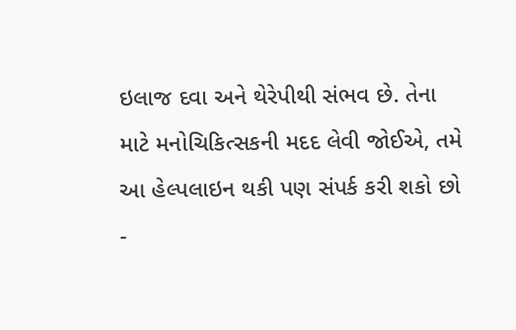ઇલાજ દવા અને થેરેપીથી સંભવ છે. તેના માટે મનોચિકિત્સકની મદદ લેવી જોઈએ, તમે આ હેલ્પલાઇન થકી પણ સંપર્ક કરી શકો છો -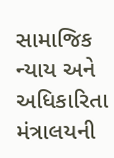સામાજિક ન્યાય અને અધિકારિતા મંત્રાલયની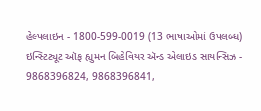હેલ્પલાઇન - 1800-599-0019 (13 ભાષાઓમાં ઉપલબ્ધ)
ઇન્સ્ટિટ્યૂટ ઑફ હ્યુમન બિહેવિયર ઍન્ડ એલાઇડ સાયન્સિઝ - 9868396824, 9868396841,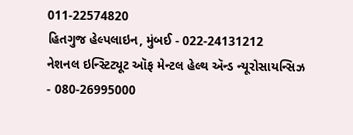011-22574820
હિતગુજ હેલ્પલાઇન, મુંબઈ - 022-24131212
નેશનલ ઇન્સ્ટિટ્યૂટ ઑફ મેન્ટલ હેલ્થ ઍન્ડ ન્યૂરોસાયન્સિઝ - 080-26995000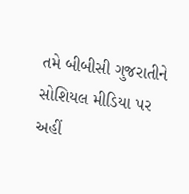તમે બીબીસી ગુજરાતીને સોશિયલ મીડિયા પર અહીં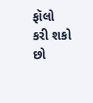ફૉલો કરી શકો છો